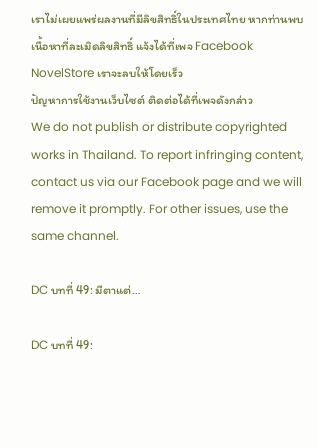เราไม่เผยแพร่ผลงานที่มีลิขสิทธิ์ในประเทศไทย หากท่านพบเนื้อหาที่ละเมิดลิขสิทธิ์ แจ้งได้ที่เพจ Facebook NovelStore เราจะลบให้โดยเร็ว
ปัญหาการใช้งานเว็บไซต์ ติดต่อได้ที่เพจดังกล่าว
We do not publish or distribute copyrighted works in Thailand. To report infringing content, contact us via our Facebook page and we will remove it promptly. For other issues, use the same channel.

DC บทที่ 49: มีตาแต่…

DC บทที่ 49: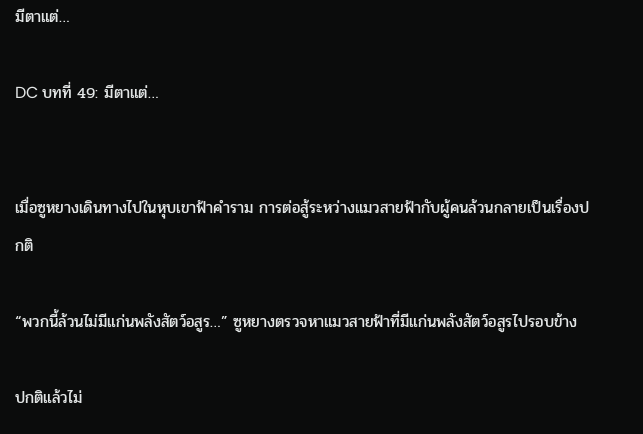มีตาแต่…

DC บทที่ 49: มีตาแต่…


เมื่อซูหยางเดินทางไปในหุบเขาฟ้าคำราม การต่อสู้ระหว่างแมวสายฟ้ากับผู้คนล้วนกลายเป็นเรื่องปกติ

“พวกนี้ล้วนไม่มีแก่นพลังสัตว์อสูร…” ซูหยางตรวจหาแมวสายฟ้าที่มีแก่นพลังสัตว์อสูรไปรอบข้าง

ปกติแล้วไม่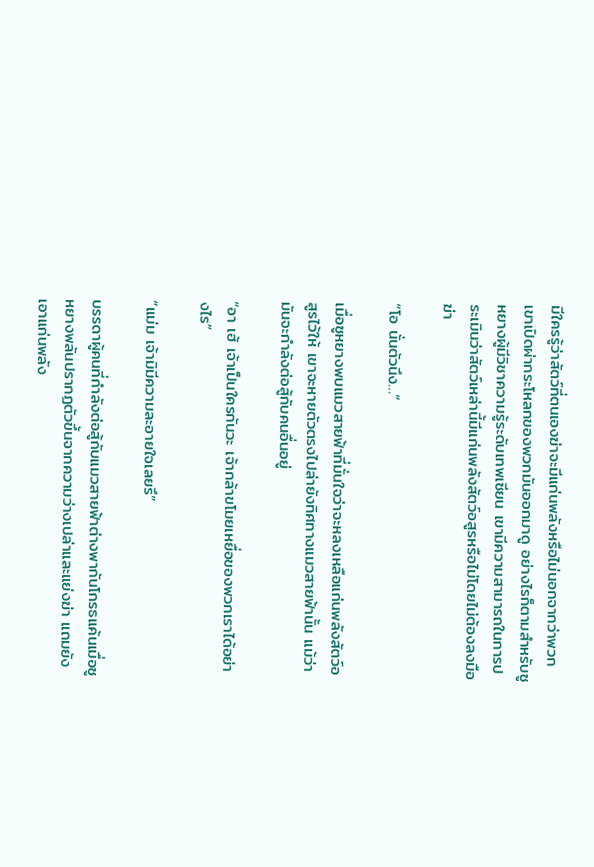มีใครรู้ว่าสัตว์ที่ตนเองฆ่าจะมีแก่นพลังหรือไม่นอกจากว่าพวกเขาเปิดผ่ากระโหลกของพวกมันออกมาดู อย่างไรก็ตามสำหรับซูหยางผู้มีวิชาความรู้ระดับเทพเซียน เขามีความสามารถในการประเมินว่าสัตว์เหล่านี้มีแก่นพลังสัตว์อสูรหรือไม่โดยไม่ต้องลงมือฆ่า

“โอ นั่นตัวนึง…”

เมื่อซูหยางพบแมวสายฟ้าที่มั่นใจว่าจะหลงเหลือแก่นพลังสัตว์อสูรไว้ให้ เขาจะหายตัวตรงไปล่ายังทิศทางแมวสายฟ้านั้น แม้ว่ามันจะกำลังต่อสู้กับคนอื่นอยู่

“อา เฮ้ เจ้าเป็นใครกันวะ เจ้ากล้าขโมยเหยื่อของพวกเราได้อย่างไร”

“แม่ม เจ้ามิมีความละอายใจเลยรึ”

บรรดาผู้คนที่กำลังต่อสู้กับแมวสายฟ้าต่างพากันโกรธแค้นเมื่อซูหยางพลันปรากฏตัวขึ้นจากความว่างเปล่าและแย่งฆ่า แถมยังเอาแก่นพลัง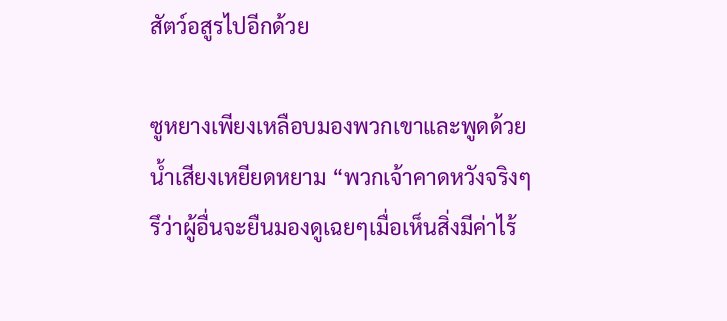สัตว์อสูรไปอีกด้วย

ซูหยางเพียงเหลือบมองพวกเขาและพูดด้วยน้ำเสียงเหยียดหยาม “พวกเจ้าคาดหวังจริงๆรึว่าผู้อื่นจะยืนมองดูเฉยๆเมื่อเห็นสิ่งมีค่าไร้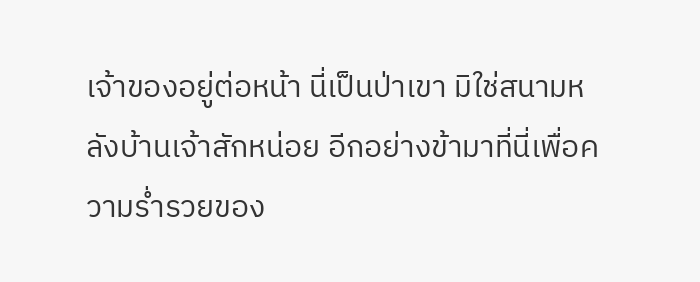เจ้าของอยู่ต่อหน้า นี่เป็นป่าเขา มิใช่สนามหลังบ้านเจ้าสักหน่อย อีกอย่างข้ามาที่นี่เพื่อความร่ำรวยของ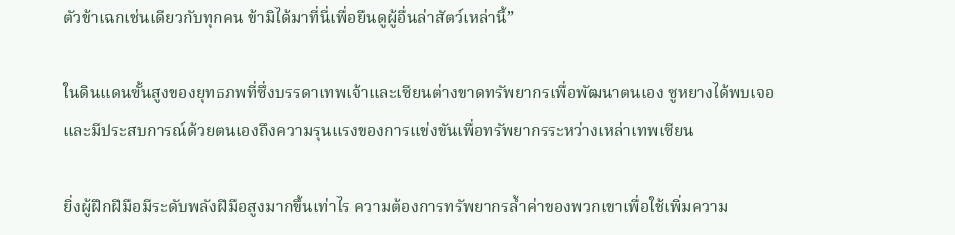ตัวข้าเฉกเช่นเดียวกับทุกคน ข้ามิได้มาที่นี่เพื่อยืนดูผู้อื่นล่าสัตว์เหล่านี้”

ในดินแดนฃั้นสูงของยุทธภพที่ซึ่งบรรดาเทพเจ้าและเซียนต่างขาดทรัพยากรเพื่อพัฒนาตนเอง ซูหยางได้พบเจอและมีประสบการณ์ด้วยตนเองถึงความรุนแรงของการแข่งขันเพื่อทรัพยากรระหว่างเหล่าเทพเซียน

ยิ่งผู้ฝึกฝีมือมีระดับพลังฝีมือสูงมากขึ้นเท่าไร ความต้องการทรัพยากรล้ำค่าของพวกเขาเพื่อใช้เพิ่มความ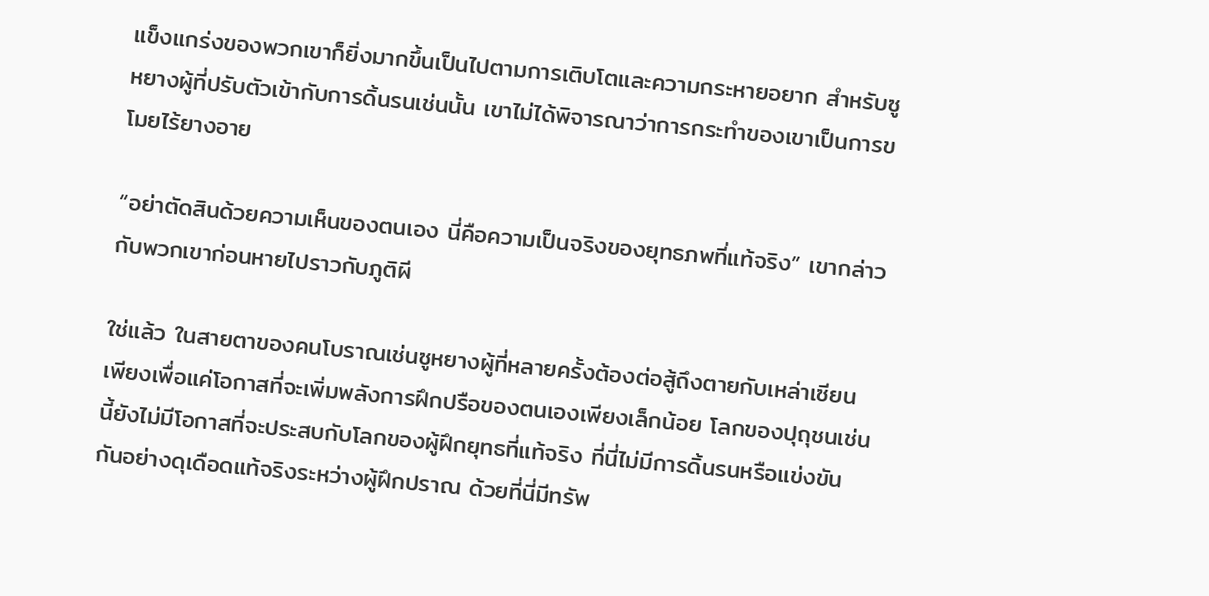แข็งแกร่งของพวกเขาก็ยิ่งมากขึ้นเป็นไปตามการเติบโตและความกระหายอยาก สำหรับซูหยางผู้ที่ปรับตัวเข้ากับการดิ้นรนเช่นนั้น เขาไม่ได้พิจารณาว่าการกระทำของเขาเป็นการขโมยไร้ยางอาย

“อย่าตัดสินด้วยความเห็นของตนเอง นี่คือความเป็นจริงของยุทธภพที่แท้จริง” เขากล่าวกับพวกเขาก่อนหายไปราวกับภูติผี

ใช่แล้ว ในสายตาของคนโบราณเช่นซูหยางผู้ที่หลายครั้งต้องต่อสู้ถึงตายกับเหล่าเซียนเพียงเพื่อแค่โอกาสที่จะเพิ่มพลังการฝึกปรือของตนเองเพียงเล็กน้อย โลกของปุถุชนเช่นนี้ยังไม่มีโอกาสที่จะประสบกับโลกของผู้ฝึกยุทธที่แท้จริง ที่นี่ไม่มีการดิ้นรนหรือแข่งขันกันอย่างดุเดือดแท้จริงระหว่างผู้ฝึกปราณ ด้วยที่นี่มีทรัพ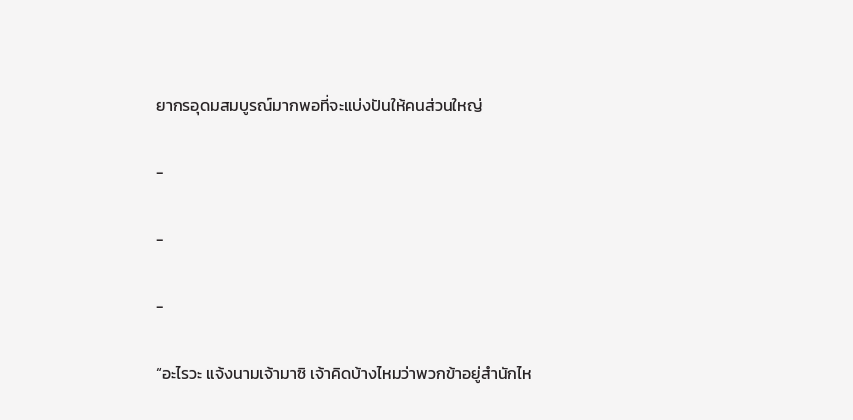ยากรอุดมสมบูรณ์มากพอที่จะแบ่งปันให้คนส่วนใหญ่

-

-

-

“อะไรวะ แจ้งนามเจ้ามาซิ เจ้าคิดบ้างไหมว่าพวกข้าอยู่สำนักไห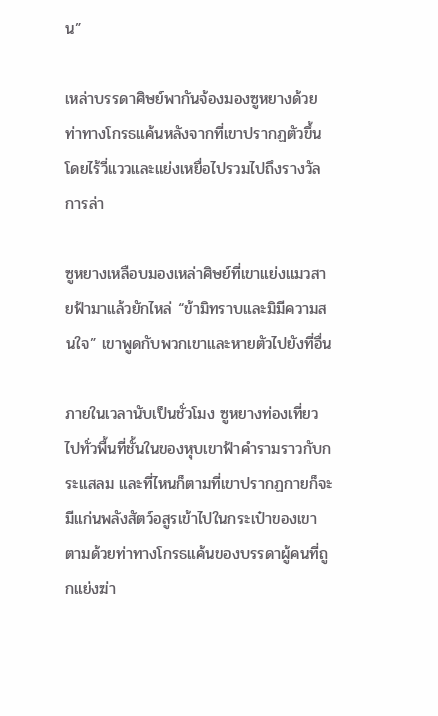น”

เหล่าบรรดาศิษย์พากันจ้องมองซูหยางด้วยท่าทางโกรธแค้นหลังจากที่เขาปรากฏตัวขึ้นโดยไร้วี่แววและแย่งเหยื่อไปรวมไปถึงรางวัลการล่า

ซูหยางเหลือบมองเหล่าศิษย์ที่เขาแย่งแมวสายฟ้ามาแล้วยักไหล่ “ข้ามิทราบและมิมีความสนใจ” เขาพูดกับพวกเขาและหายตัวไปยังที่อื่น

ภายในเวลานับเป็นชั่วโมง ซูหยางท่องเที่ยวไปทั่วพื้นที่ชั้นในของหุบเขาฟ้าคำรามราวกับกระแสลม และที่ไหนก็ตามที่เขาปรากฏกายก็จะมีแก่นพลังสัตว์อสูรเข้าไปในกระเป๋าของเขา ตามด้วยท่าทางโกรธแค้นของบรรดาผู้คนที่ถูกแย่งฆ่า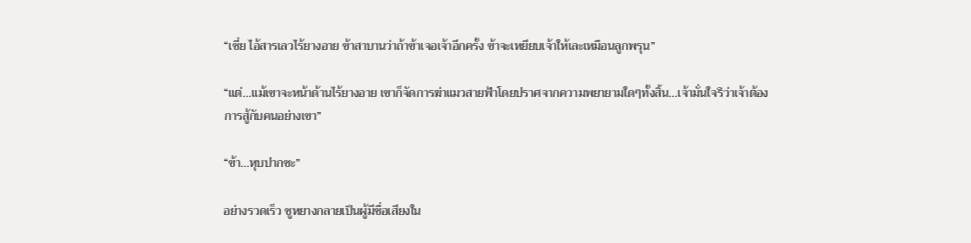“เชี่ย ไอ้สารเลวไร้ยางอาย ข้าสาบานว่าถ้าข้าเจอเจ้าอีกครั้ง ข้าจะเหยียบเจ้าให้เละเหมือนลูกพรุน”

“แต่...แม้เขาจะหน้าด้านไร้ยางอาย เขาก็จัดการฆ่าแมวสายฟ้าโดยปราศจากความพยายามใดๆทั้งสิ้น...เจ้ามั่นใจรึว่าเจ้าต้องการสู้กับคนอย่างเขา”

“ข้า...หุบปากซะ”

อย่างรวดเร็ว ซูหยางกลายเป็นผู้มีชื่อเสียงใน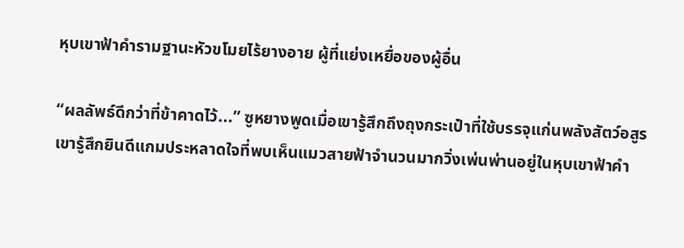หุบเขาฟ้าคำรามฐานะหัวขโมยไร้ยางอาย ผู้ที่แย่งเหยื่อของผู้อื่น

“ผลลัพธ์ดีกว่าที่ข้าคาดไว้...” ซูหยางพูดเมื่อเขารู้สึกถึงถุงกระเป๋าที่ใช้บรรจุแก่นพลังสัตว์อสูร เขารู้สึกยินดีแกมประหลาดใจที่พบเห็นแมวสายฟ้าจำนวนมากวิ่งเพ่นพ่านอยู่ในหุบเขาฟ้าคำ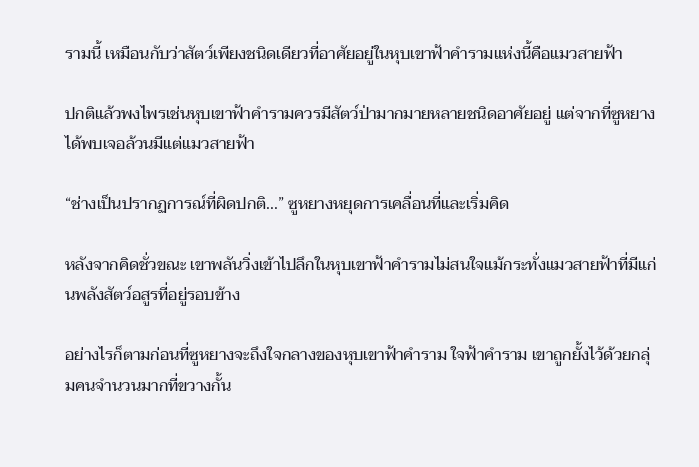รามนี้ เหมือนกับว่าสัตว์เพียงชนิดเดียวที่อาศัยอยู่ในหุบเขาฟ้าคำรามแห่งนี้คือแมวสายฟ้า

ปกติแล้วพงไพรเช่นหุบเขาฟ้าคำรามควรมีสัตว์ป่ามากมายหลายชนิดอาศัยอยู่ แต่จากที่ซูหยางได้พบเจอล้วนมีแต่แมวสายฟ้า

“ช่างเป็นปรากฏการณ์ที่ผิดปกติ...” ซูหยางหยุดการเคลื่อนที่และเริ่มคิด

หลังจากคิดชั่วขณะ เขาพลันวิ่งเข้าไปลึกในหุบเขาฟ้าคำรามไม่สนใจแม้กระทั่งแมวสายฟ้าที่มีแก่นพลังสัตว์อสูรที่อยู่รอบข้าง

อย่างไรก็ตามก่อนที่ซูหยางจะถึงใจกลางของหุบเขาฟ้าคำราม ใจฟ้าคำราม เขาถูกยั้งไว้ด้วยกลุ่มคนจำนวนมากที่ขวางกั้น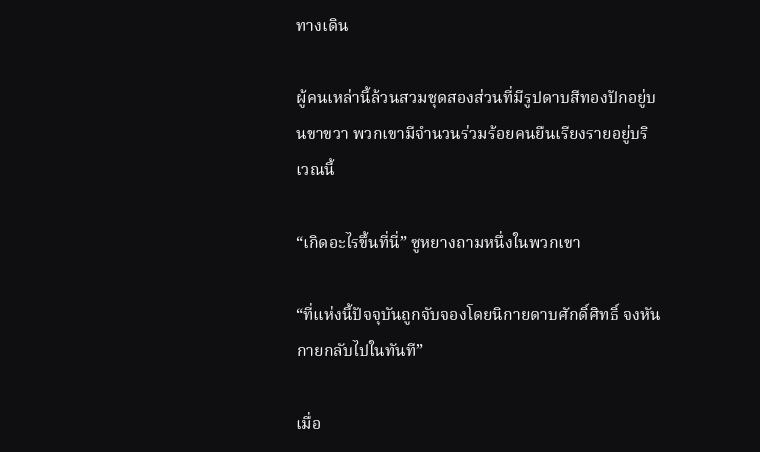ทางเดิน

ผู้คนเหล่านี้ล้วนสวมชุดสองส่วนที่มีรูปดาบสีทองปักอยู่บนขาขวา พวกเขามีจำนวนร่วมร้อยคนยืนเรียงรายอยู่บริเวณนี้

“เกิดอะไรขึ้นที่นี่” ซูหยางถามหนึ่งในพวกเขา

“ที่แห่งนี้ปัจจุบันถูกจับจองโดยนิกายดาบศักดิ์ศิทธิ์ จงหันกายกลับไปในทันที”

เมื่อ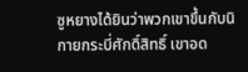ซูหยางได้ยินว่าพวกเขาขึ้นกับนิกายกระบี่ศักดิ์สิทธิ์ เขาอด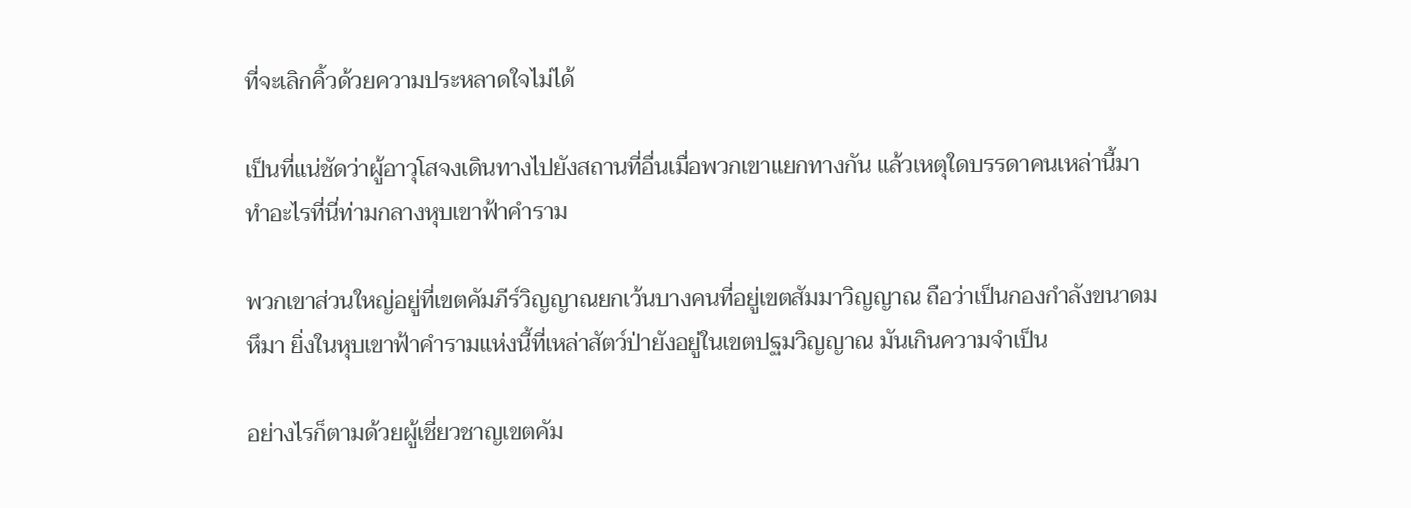ที่จะเลิกคิ้วด้วยความประหลาดใจไม่ได้

เป็นที่แน่ชัดว่าผู้อาวุโสจงเดินทางไปยังสถานที่อื่นเมื่อพวกเขาแยกทางกัน แล้วเหตุใดบรรดาคนเหล่านี้มาทำอะไรที่นี่ท่ามกลางหุบเขาฟ้าคำราม

พวกเขาส่วนใหญ่อยู่ที่เขตคัมภีร์วิญญาณยกเว้นบางคนที่อยู่เขตสัมมาวิญญาณ ถือว่าเป็นกองกำลังขนาดมหึมา ยิ่งในหุบเขาฟ้าคำรามแห่งนี้ที่เหล่าสัตว์ป่ายังอยู่ในเขตปฐมวิญญาณ มันเกินความจำเป็น

อย่างไรก็ตามด้วยผู้เชี่ยวชาญเขตคัม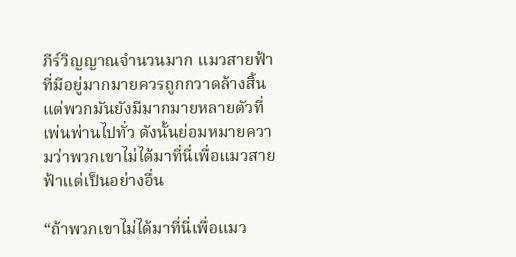ภีร์วิญญาณจำนวนมาก แมวสายฟ้าที่มีอยู่มากมายควรถูกกวาดล้างสิ้น แต่พวกมันยังมีมากมายหลายตัวที่เพ่นพ่านไปทั่ว ดังนั้นย่อมหมายความว่าพวกเขาไม่ได้มาที่นี่เพื่อแมวสายฟ้าแต่เป็นอย่างอื่น

“ถ้าพวกเขาไม่ได้มาที่นี่เพื่อแมว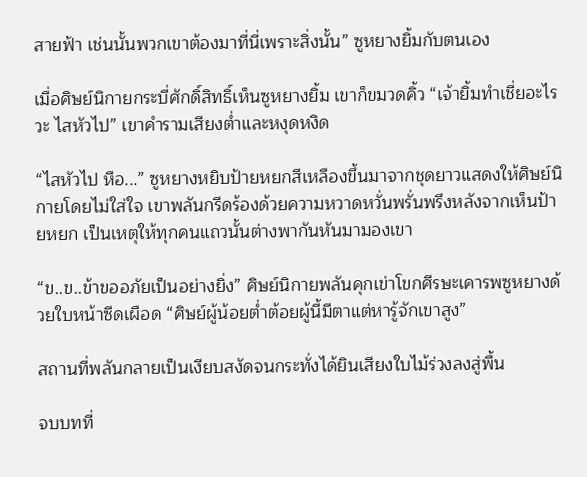สายฟ้า เช่นนั้นพวกเขาต้องมาที่นี่เพราะสิ่งนั้น” ซูหยางยิ้มกับตนเอง

เมื่อศิษย์นิกายกระบี่ศักดิ์สิทธิ์เห็นซูหยางยิ้ม เขาก็ขมวดคิ้ว “เจ้ายิ้มทำเชี่ยอะไรวะ ไสหัวไป” เขาคำรามเสียงต่ำและหงุดหงิด

“ไสหัวไป หือ...” ซูหยางหยิบป้ายหยกสีเหลืองขึ้นมาจากชุดยาวแสดงให้ศิษย์นิกายโดยไม่ใส่ใจ เขาพลันกรีดร้องด้วยความหวาดหวั่นพรั่นพรึงหลังจากเห็นป้ายหยก เป็นเหตุให้ทุกคนแถวนั้นต่างพากันหันมามองเขา

“ข..ข..ข้าขออภัยเป็นอย่างยิ่ง” ศิษย์นิกายพลันคุกเข่าโขกศีรษะเคารพซูหยางด้วยใบหน้าซีดเผือด “ศิษย์ผู้น้อยต่ำต้อยผู้นี้มีตาแต่หารู้จักเขาสูง”

สถานที่พลันกลายเป็นเงียบสงัดจนกระทั่งได้ยินเสียงใบไม้ร่วงลงสู่พื้น

จบบทที่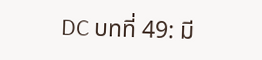DC บทที่ 49: มี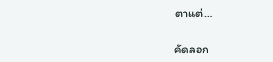ตาแต่…

คัดลอก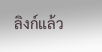ลิงก์แล้ว